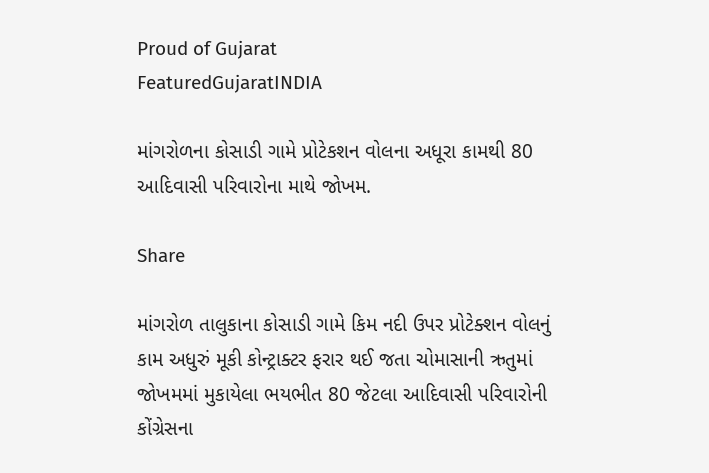Proud of Gujarat
FeaturedGujaratINDIA

માંગરોળના કોસાડી ગામે પ્રોટેકશન વોલના અધૂરા કામથી 80 આદિવાસી પરિવારોના માથે જોખમ.

Share

માંગરોળ તાલુકાના કોસાડી ગામે કિમ નદી ઉપર પ્રોટેક્શન વોલનું કામ અધુરું મૂકી કોન્ટ્રાક્ટર ફરાર થઈ જતા ચોમાસાની ઋતુમાં જોખમમાં મુકાયેલા ભયભીત 80 જેટલા આદિવાસી પરિવારોની કોંગ્રેસના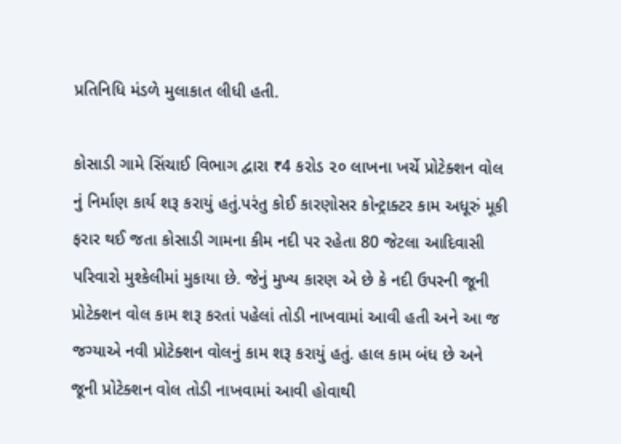પ્રતિનિધિ મંડળે મુલાકાત લીધી હતી.

કોસાડી ગામે સિંચાઈ વિભાગ દ્વારા ₹4 કરોડ ૨૦ લાખના ખર્ચે પ્રોટેક્શન વોલ નું નિર્માણ કાર્ય શરૂ કરાયું હતું.પરંતુ કોઈ કારણોસર કોન્ટ્રાક્ટર કામ અધૂરું મૂકી ફરાર થઈ જતા કોસાડી ગામના કીમ નદી પર રહેતા 80 જેટલા આદિવાસી પરિવારો મુશ્કેલીમાં મુકાયા છે. જેનું મુખ્ય કારણ એ છે કે નદી ઉપરની જૂની પ્રોટેક્શન વોલ કામ શરૂ કરતાં પહેલાં તોડી નાખવામાં આવી હતી અને આ જ જગ્યાએ નવી પ્રોટેક્શન વોલનું કામ શરૂ કરાયું હતું. હાલ કામ બંધ છે અને જૂની પ્રોટેક્શન વોલ તોડી નાખવામાં આવી હોવાથી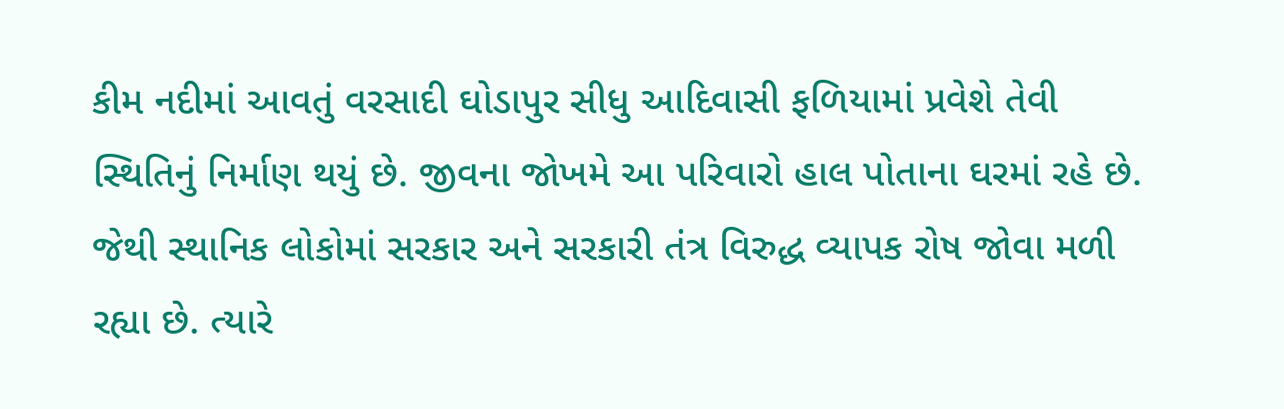કીમ નદીમાં આવતું વરસાદી ઘોડાપુર સીધુ આદિવાસી ફળિયામાં પ્રવેશે તેવી સ્થિતિનું નિર્માણ થયું છે. જીવના જોખમે આ પરિવારો હાલ પોતાના ઘરમાં રહે છે. જેથી સ્થાનિક લોકોમાં સરકાર અને સરકારી તંત્ર વિરુદ્ધ વ્યાપક રોષ જોવા મળી રહ્યા છે. ત્યારે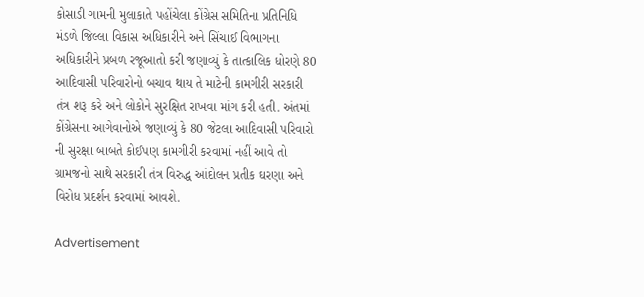કોસાડી ગામની મુલાકાતે પહોંચેલા કોંગ્રેસ સમિતિના પ્રતિનિધિ મંડળે જિલ્લા વિકાસ અધિકારીને અને સિંચાઈ વિભાગના અધિકારીને પ્રબળ રજૂઆતો કરી જણાવ્યું કે તાત્કાલિક ધોરણે 80 આદિવાસી પરિવારોનો બચાવ થાય તે માટેની કામગીરી સરકારી તંત્ર શરૂ કરે અને લોકોને સુરક્ષિત રાખવા માંગ કરી હતી. અંતમાં કોંગ્રેસના આગેવાનોએ જણાવ્યું કે 80 જેટલા આદિવાસી પરિવારો ની સુરક્ષા બાબતે કોઈપણ કામગીરી કરવામાં નહીં આવે તો ગ્રામજનો સાથે સરકારી તંત્ર વિરુદ્ધ આંદોલન પ્રતીક ઘરણા અને વિરોધ પ્રદર્શન કરવામાં આવશે.

Advertisement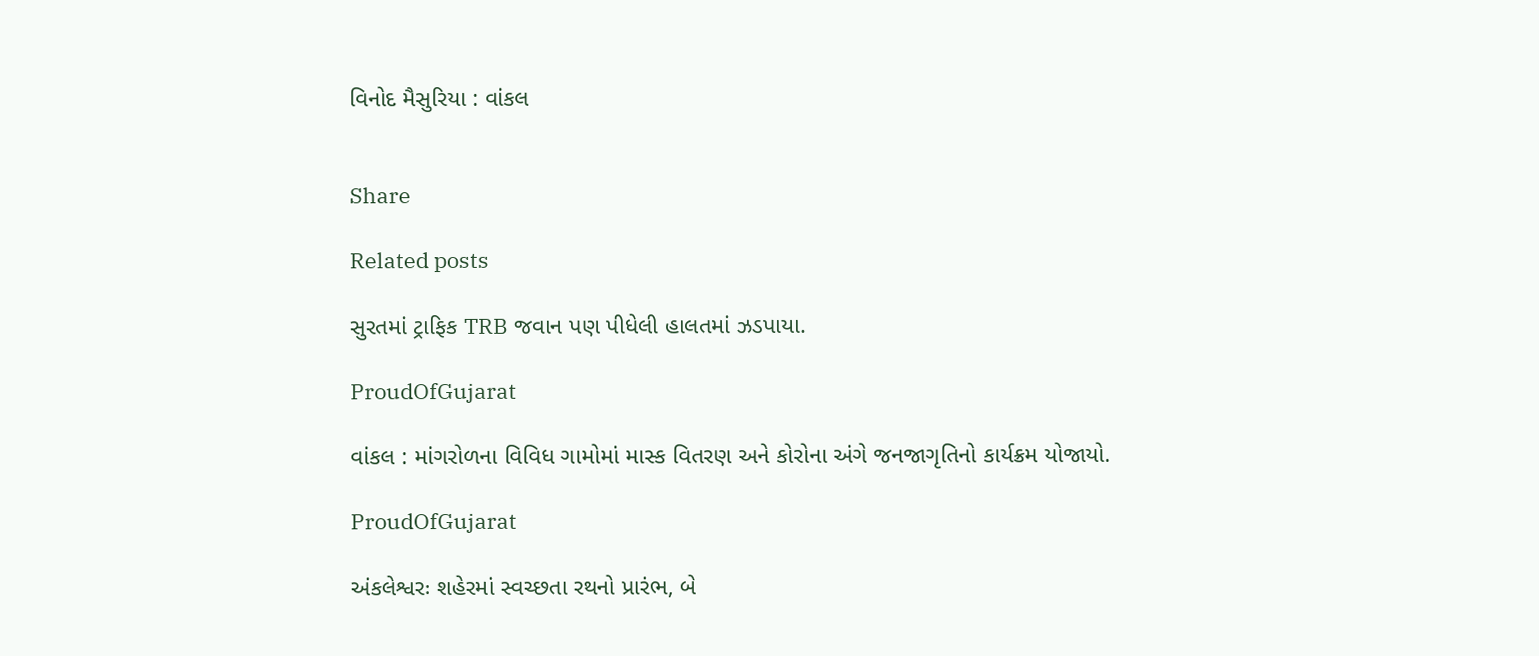વિનોદ મૈસુરિયા : વાંકલ


Share

Related posts

સુરતમાં ટ્રાફિક TRB જવાન પણ પીધેલી હાલતમાં ઝડપાયા.

ProudOfGujarat

વાંકલ : માંગરોળના વિવિધ ગામોમાં માસ્ક વિતરણ અને કોરોના અંગે જનજાગૃતિનો કાર્યક્રમ યોજાયો.

ProudOfGujarat

અંકલેશ્વરઃ શહેરમાં સ્વચ્છતા રથનો પ્રારંભ, બે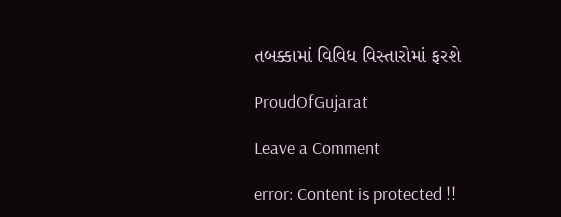તબક્કામાં વિવિધ વિસ્તારોમાં ફરશે

ProudOfGujarat

Leave a Comment

error: Content is protected !!